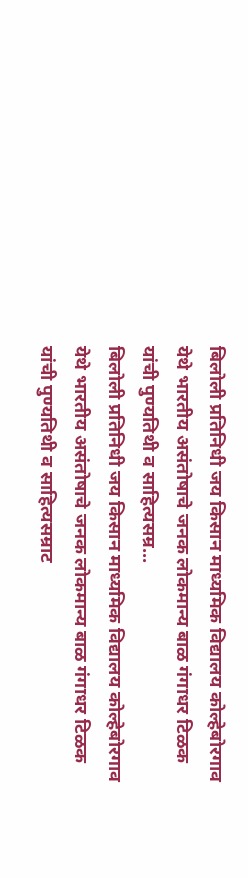बिलोली प्रतिनिधी जय किसान माध्यमिक विद्यालय कोल्हेबोरगाव येथे भारतीय असंतोषाचे जनक लोकमान्य बाळ गंगाधर टिळक यांची पुण्यतिथी व साहित्यसम्र...
बिलोली प्रतिनिधी जय किसान माध्यमिक विद्यालय कोल्हेबोरगाव येथे भारतीय असंतोषाचे जनक लोकमान्य बाळ गंगाधर टिळक यांची पुण्यतिथी व साहित्यसम्राट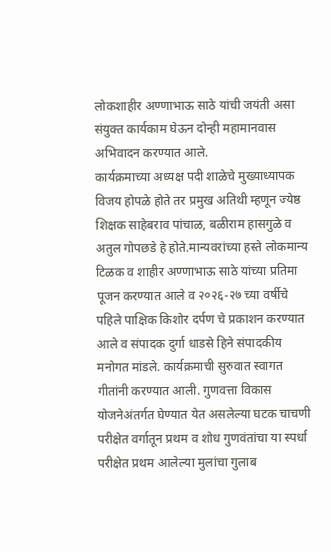लोकशाहीर अण्णाभाऊ साठे यांची जयंती असा संयुक्त कार्यकाम घेऊन दोन्ही महामानवास अभिवादन करण्यात आले.
कार्यक्रमाच्या अध्यक्ष पदी शाळेचे मुख्याध्यापक विजय होपळे होते तर प्रमुख अतिथी म्हणून ज्येष्ठ शिक्षक साहेबराव पांचाळ, बळीराम हासगुळे व अतुल गोपछडे हे होते.मान्यवरांच्या हस्ते लोकमान्य टिळक व शाहीर अण्णाभाऊ साठे यांच्या प्रतिमा पूजन करण्यात आले व २०२६-२७ च्या वर्षीचे पहिले पाक्षिक किशोर दर्पण चे प्रकाशन करण्यात आले व संपादक दुर्गा धाडसे हिने संपादकीय मनोगत मांडले. कार्यक्रमाची सुरुवात स्वागत गीतांनी करण्यात आली. गुणवत्ता विकास योजनेअंतर्गत घेण्यात येत असलेल्या घटक चाचणी परीक्षेत वर्गातून प्रथम व शोध गुणवंतांचा या स्पर्धा परीक्षेत प्रथम आलेल्या मुलांचा गुलाब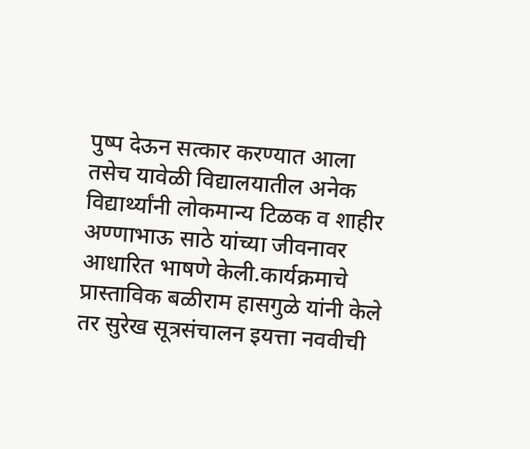पुष्प देऊन सत्कार करण्यात आला तसेच यावेळी विद्यालयातील अनेक विद्यार्थ्यांनी लोकमान्य टिळक व शाहीर अण्णाभाऊ साठे यांच्या जीवनावर आधारित भाषणे केली.कार्यक्रमाचे प्रास्ताविक बळीराम हासगुळे यांनी केले तर सुरेख सूत्रसंचालन इयत्ता नववीची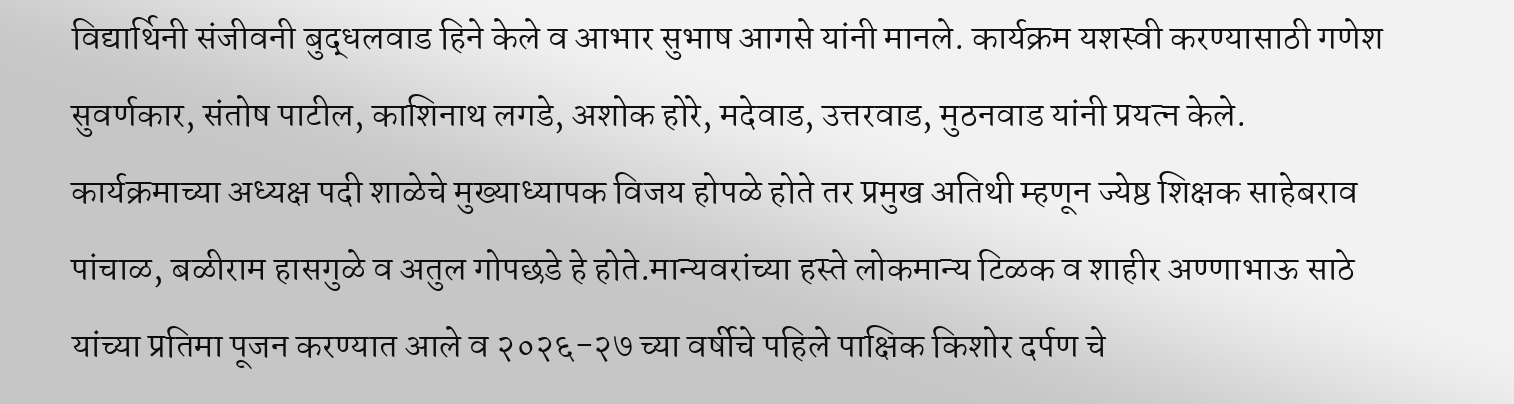विद्यार्थिनी संजीवनी बुद्धलवाड हिने केले व आभार सुभाष आगसे यांनी मानले. कार्यक्रम यशस्वी करण्यासाठी गणेश सुवर्णकार, संतोष पाटील, काशिनाथ लगडे, अशोक होरे, मदेवाड, उत्तरवाड, मुठनवाड यांनी प्रयत्न केले.
कार्यक्रमाच्या अध्यक्ष पदी शाळेचे मुख्याध्यापक विजय होपळे होते तर प्रमुख अतिथी म्हणून ज्येष्ठ शिक्षक साहेबराव पांचाळ, बळीराम हासगुळे व अतुल गोपछडे हे होते.मान्यवरांच्या हस्ते लोकमान्य टिळक व शाहीर अण्णाभाऊ साठे यांच्या प्रतिमा पूजन करण्यात आले व २०२६-२७ च्या वर्षीचे पहिले पाक्षिक किशोर दर्पण चे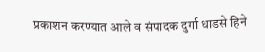प्रकाशन करण्यात आले व संपादक दुर्गा धाडसे हिने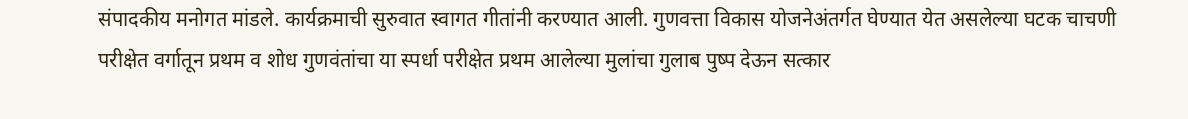संपादकीय मनोगत मांडले. कार्यक्रमाची सुरुवात स्वागत गीतांनी करण्यात आली. गुणवत्ता विकास योजनेअंतर्गत घेण्यात येत असलेल्या घटक चाचणी परीक्षेत वर्गातून प्रथम व शोध गुणवंतांचा या स्पर्धा परीक्षेत प्रथम आलेल्या मुलांचा गुलाब पुष्प देऊन सत्कार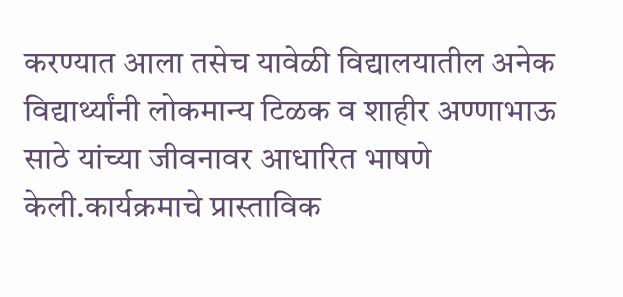करण्यात आला तसेच यावेळी विद्यालयातील अनेक विद्यार्थ्यांनी लोकमान्य टिळक व शाहीर अण्णाभाऊ साठे यांच्या जीवनावर आधारित भाषणे केली.कार्यक्रमाचे प्रास्ताविक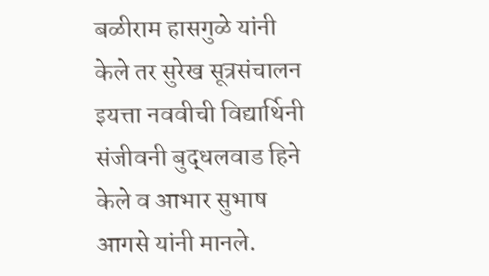बळीराम हासगुळे यांनी केले तर सुरेख सूत्रसंचालन इयत्ता नववीची विद्यार्थिनी संजीवनी बुद्धलवाड हिने केले व आभार सुभाष आगसे यांनी मानले.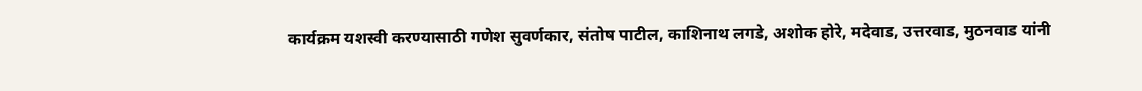कार्यक्रम यशस्वी करण्यासाठी गणेश सुवर्णकार, संतोष पाटील, काशिनाथ लगडे, अशोक होरे, मदेवाड, उत्तरवाड, मुठनवाड यांनी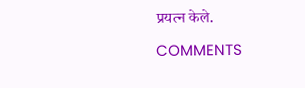प्रयत्न केले.

COMMENTS